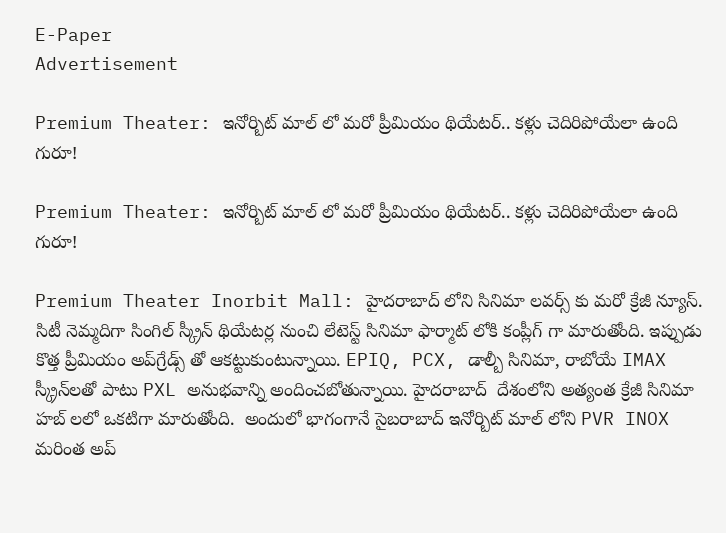E-Paper
Advertisement

Premium Theater: ఇనోర్బిట్ మాల్ లో మరో ప్రీమియం థియేటర్.. కళ్లు చెదిరిపోయేలా ఉంది గురూ!

Premium Theater: ఇనోర్బిట్ మాల్ లో మరో ప్రీమియం థియేటర్.. కళ్లు చెదిరిపోయేలా ఉంది గురూ!

Premium Theater Inorbit Mall: హైదరాబాద్‌ లోని సినిమా లవర్స్ కు మరో క్రేజీ న్యూస్. సిటీ నెమ్మదిగా సింగిల్ స్క్రీన్ థియేటర్ల నుంచి లేటెస్ట్ సినిమా ఫార్మాట్‌ లోకి కంప్లీగ్ గా మారుతోంది. ఇప్పుడు కొత్త ప్రీమియం అప్‌గ్రేడ్స్ తో ఆకట్టుకుంటున్నాయి. EPIQ, PCX, డాల్బీ సినిమా, రాబోయే IMAX స్క్రీన్‌లతో పాటు PXL అనుభవాన్ని అందించబోతున్నాయి. హైదరాబాద్  దేశంలోని అత్యంత క్రేజీ సినిమా హబ్‌ లలో ఒకటిగా మారుతోంది.  అందులో భాగంగానే సైబరాబాద్ ఇనోర్బిట్ మాల్ లోని PVR INOX మరింత అప్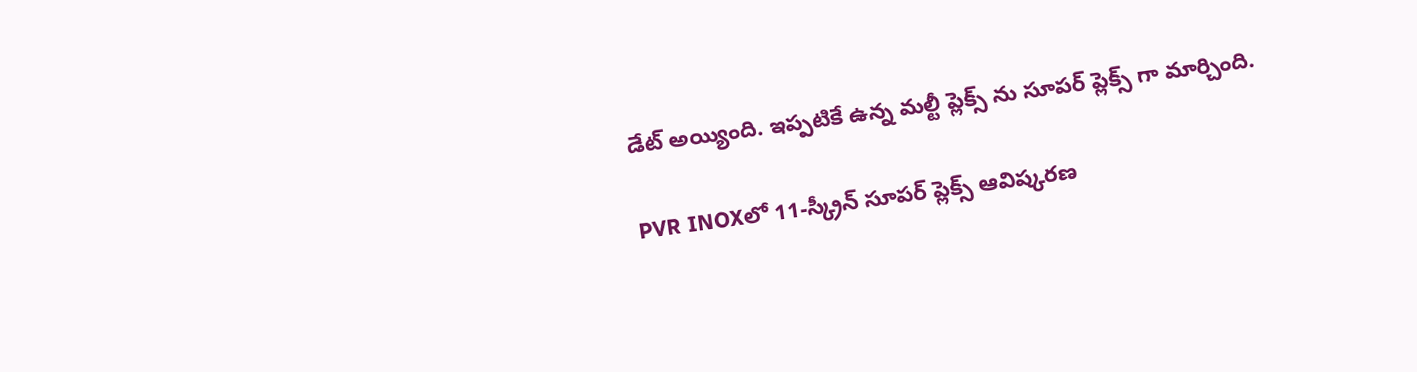డేట్ అయ్యింది. ఇప్పటికే ఉన్న మల్టీ ప్లెక్స్‌ ను సూపర్‌ ప్లెక్స్‌ గా మార్చింది.

PVR INOXలో 11-స్క్రీన్ సూపర్‌ ప్లెక్స్‌ ఆవిష్కరణ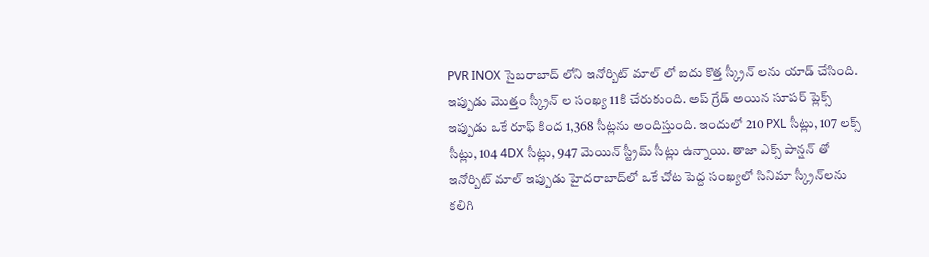PVR INOX సైబరాబాద్‌ లోని ఇనోర్బిట్ మాల్‌ లో ఐదు కొత్త స్క్రీన్‌ లను యాడ్ చేసింది. ఇప్పుడు మొత్తం స్క్రీన్‌ ల సంఖ్య 11కి చేరుకుంది. అప్‌ గ్రేడ్ అయిన సూపర్‌ ప్లెక్స్ ఇప్పుడు ఒకే రూఫ్ కింద 1,368 సీట్లను అందిస్తుంది. ఇందులో 210 PXL సీట్లు, 107 లక్స్ సీట్లు, 104 4DX సీట్లు, 947 మెయిన్ స్ట్రీమ్ సీట్లు ఉన్నాయి. తాజా ఎక్స్ పాన్షన్ తో ఇనోర్బిట్ మాల్ ఇప్పుడు హైదరాబాద్‌లో ఒకే చోట పెద్ద సంఖ్యలో సినిమా స్క్రీన్‌లను కలిగి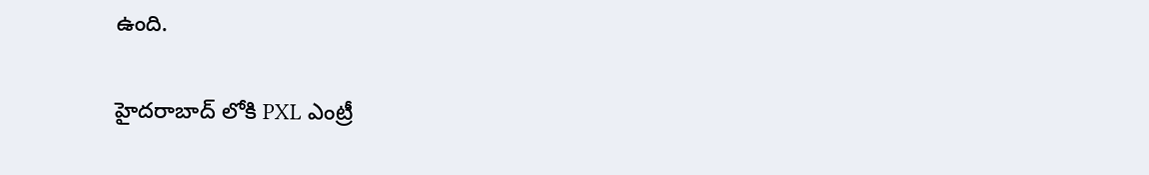ఉంది.

హైదరాబాద్ లోకి PXL ఎంట్రీ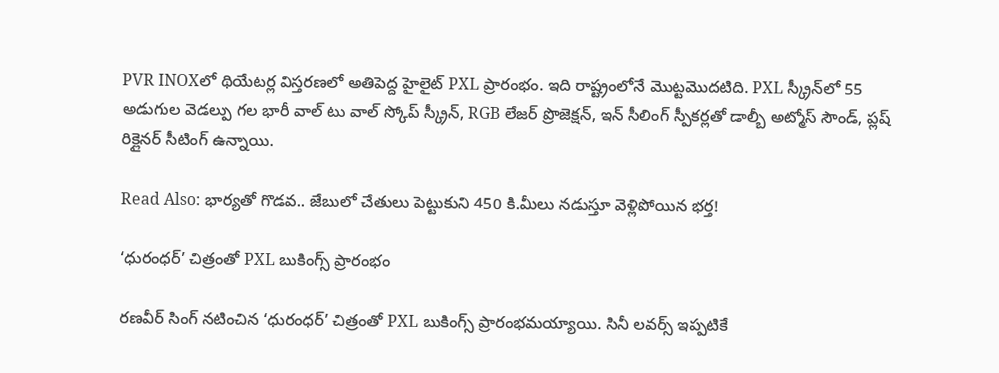PVR INOXలో థియేటర్ల విస్తరణలో అతిపెద్ద హైలైట్ PXL ప్రారంభం. ఇది రాష్ట్రంలోనే మొట్టమొదటిది. PXL స్క్రీన్‌లో 55 అడుగుల వెడల్పు గల భారీ వాల్ టు వాల్ స్కోప్ స్క్రీన్, RGB లేజర్ ప్రొజెక్షన్, ఇన్ సీలింగ్ స్పీకర్లతో డాల్బీ అట్మోస్ సౌండ్, ప్లష్ రిక్లైనర్ సీటింగ్ ఉన్నాయి.

Read Also: భార్యతో గొడవ.. జేబులో చేతులు పెట్టుకుని 450 కి.మీలు నడుస్తూ వెళ్లిపోయిన భర్త!

‘ధురంధర్’ చిత్రంతో PXL బుకింగ్స్ ప్రారంభం

రణవీర్ సింగ్ నటించిన ‘ధురంధర్’ చిత్రంతో PXL బుకింగ్స్ ప్రారంభమయ్యాయి. సినీ లవర్స్ ఇప్పటికే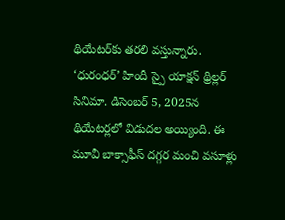థియేటర్‌కు తరలి వస్తున్నారు. ‘ధురంధర్’ హిందీ స్పై యాక్షన్ థ్రిల్లర్ సినిమా. డిసెంబర్ 5, 2025న థియేటర్లలో విడుదల అయ్యింది. ఈ మూవీ బాక్సాఫీస్ దగ్గర మంచి వసూళ్లు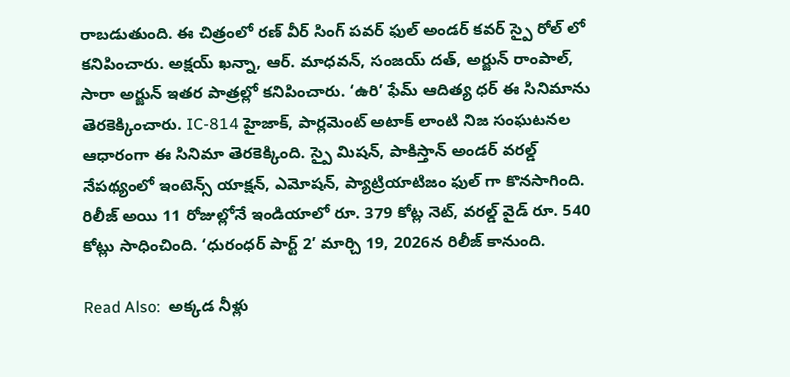రాబడుతుంది. ఈ చిత్రంలో రణ్‌ వీర్ సింగ్ పవర్‌ ఫుల్ అండర్‌ కవర్ స్పై రోల్ లో కనిపించారు. అక్షయ్ ఖన్నా, ఆర్. మాధవన్, సంజయ్ దత్, అర్జున్ రాంపాల్, సారా అర్జున్ ఇతర పాత్రల్లో కనిపించారు. ‘ఉరి’ ఫేమ్ ఆదిత్య ధర్ ఈ సినిమాను తెరకెక్కించారు. IC-814 హైజాక్, పార్లమెంట్ అటాక్ లాంటి నిజ సంఘటనల ఆధారంగా ఈ సినిమా తెరకెక్కింది. స్పై మిషన్, పాకిస్తాన్ అండర్‌ వరల్డ్ నేపథ్యంలో ఇంటెన్స్ యాక్షన్, ఎమోషన్, ప్యాట్రియాటిజం ఫుల్ గా కొనసాగింది.  రిలీజ్ అయి 11 రోజుల్లోనే ఇండియాలో రూ. 379 కోట్ల నెట్, వరల్డ్‌ వైడ్ రూ. 540 కోట్లు సాధించింది. ‘ధురంధర్ పార్ట్ 2’ మార్చి 19, 2026న రిలీజ్ కానుంది.

Read Also:  అక్కడ నీళ్లు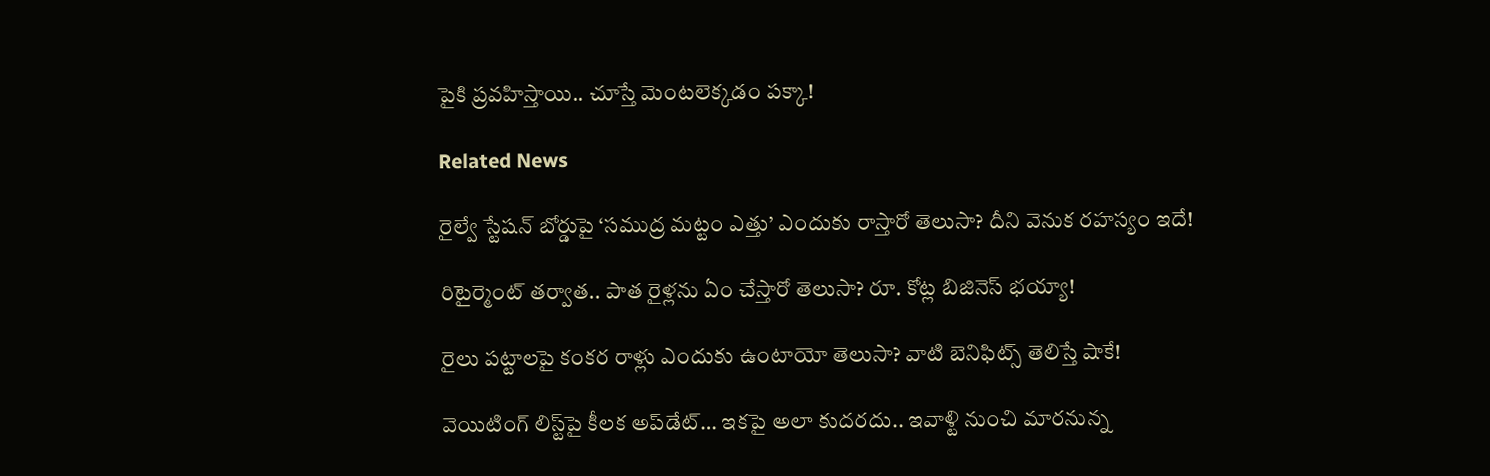పైకి ప్రవహిస్తాయి.. చూస్తే మెంటలెక్కడం పక్కా!

Related News

రైల్వే స్టేషన్ బోర్డుపై ‘సముద్ర మట్టం ఎత్తు’ ఎందుకు రాస్తారో తెలుసా? దీని వెనుక రహస్యం ఇదే!

రిటైర్మెంట్ తర్వాత.. పాత రైళ్లను ఏం చేస్తారో తెలుసా? రూ. కోట్ల బిజినెస్ భయ్యా!

రైలు పట్టాలపై కంకర రాళ్లు ఎందుకు ఉంటాయో తెలుసా? వాటి బెనిఫిట్స్ తెలిస్తే షాకే!

వెయిటింగ్‌ లిస్ట్‌పై కీలక అప్‌డేట్‌… ఇకపై అలా కుదరదు.. ఇవాళ్టి నుంచి మారనున్న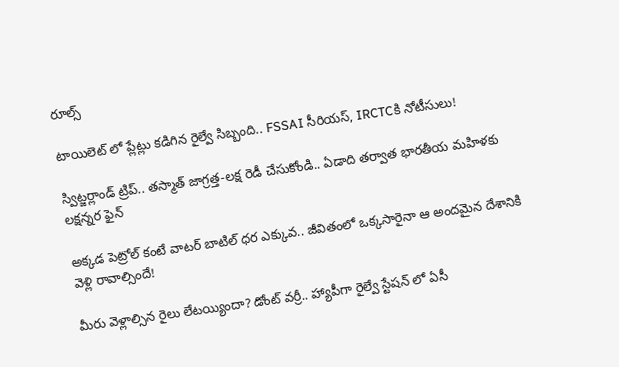రూల్స్

టాయిలెట్ లో ప్లేట్లు కడిగిన రైల్వే సిబ్బంది.. FSSAI సీరియస్, IRCTCకి నోటీసులు!

స్విట్జర్లాండ్‌ ట్రిప్.. తస్మాత్ జాగ్రత్త-లక్ష రెడీ చేసుకోండి.. ఏడాది తర్వాత భారతీయ మహిళకు లక్షన్నర ఫైన్

అక్కడ పెట్రోల్ కంటే వాటర్ బాటిల్ ధర ఎక్కువ.. జీవితంలో ఒక్కసారైనా ఆ అందమైన దేశానికి వెళ్లి రావాల్సిందే!

మీరు వెళ్లాల్సిన రైలు లేటయ్యిందా? డోంట్ వర్రీ.. హ్యాపీగా రైల్వే స్టేషన్ లో ఏసీ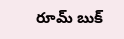రూమ్ బుక్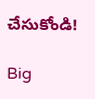చేసుకోండి!

Big